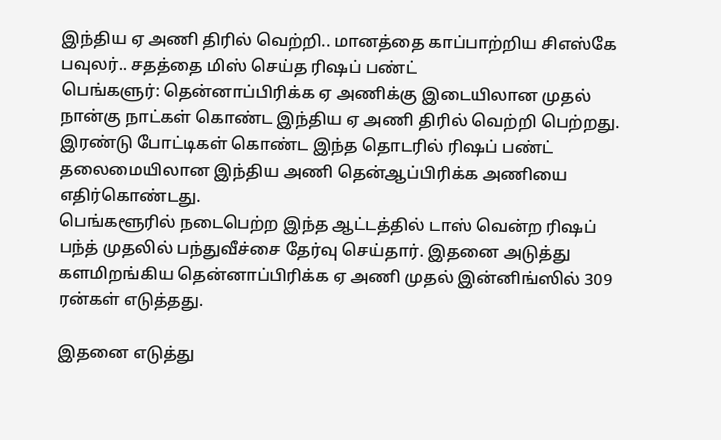இந்திய ஏ அணி திரில் வெற்றி.. மானத்தை காப்பாற்றிய சிஎஸ்கே பவுலர்.. சதத்தை மிஸ் செய்த ரிஷப் பண்ட்
பெங்களுர்: தென்னாப்பிரிக்க ஏ அணிக்கு இடையிலான முதல் நான்கு நாட்கள் கொண்ட இந்திய ஏ அணி திரில் வெற்றி பெற்றது. இரண்டு போட்டிகள் கொண்ட இந்த தொடரில் ரிஷப் பண்ட் தலைமையிலான இந்திய அணி தென்ஆப்பிரிக்க அணியை எதிர்கொண்டது.
பெங்களூரில் நடைபெற்ற இந்த ஆட்டத்தில் டாஸ் வென்ற ரிஷப் பந்த் முதலில் பந்துவீச்சை தேர்வு செய்தார். இதனை அடுத்து களமிறங்கிய தென்னாப்பிரிக்க ஏ அணி முதல் இன்னிங்ஸில் 309 ரன்கள் எடுத்தது.

இதனை எடுத்து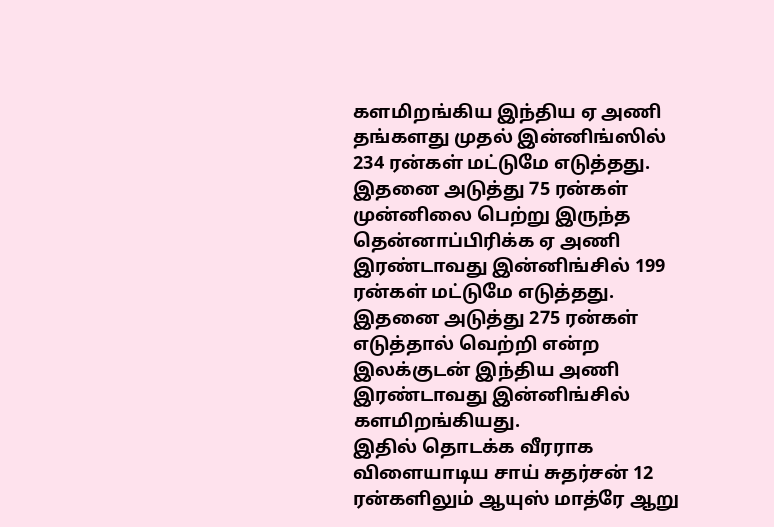களமிறங்கிய இந்திய ஏ அணி தங்களது முதல் இன்னிங்ஸில் 234 ரன்கள் மட்டுமே எடுத்தது. இதனை அடுத்து 75 ரன்கள் முன்னிலை பெற்று இருந்த தென்னாப்பிரிக்க ஏ அணி இரண்டாவது இன்னிங்சில் 199 ரன்கள் மட்டுமே எடுத்தது. இதனை அடுத்து 275 ரன்கள் எடுத்தால் வெற்றி என்ற இலக்குடன் இந்திய அணி இரண்டாவது இன்னிங்சில் களமிறங்கியது.
இதில் தொடக்க வீரராக விளையாடிய சாய் சுதர்சன் 12 ரன்களிலும் ஆயுஸ் மாத்ரே ஆறு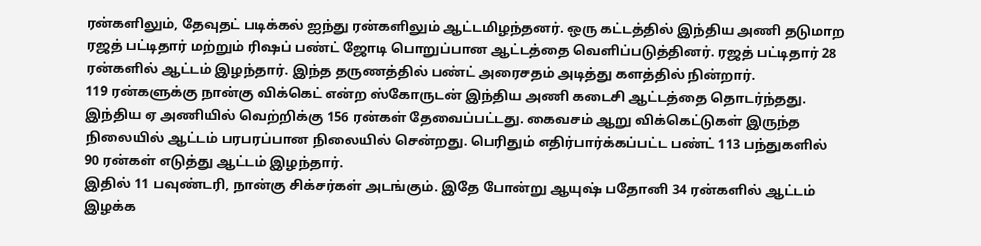ரன்களிலும், தேவுதட் படிக்கல் ஐந்து ரன்களிலும் ஆட்டமிழந்தனர். ஒரு கட்டத்தில் இந்திய அணி தடுமாற ரஜத் பட்டிதார் மற்றும் ரிஷப் பண்ட் ஜோடி பொறுப்பான ஆட்டத்தை வெளிப்படுத்தினர். ரஜத் பட்டிதார் 28 ரன்களில் ஆட்டம் இழந்தார். இந்த தருணத்தில் பண்ட் அரைசதம் அடித்து களத்தில் நின்றார்.
119 ரன்களுக்கு நான்கு விக்கெட் என்ற ஸ்கோருடன் இந்திய அணி கடைசி ஆட்டத்தை தொடர்ந்தது. இந்திய ஏ அணியில் வெற்றிக்கு 156 ரன்கள் தேவைப்பட்டது. கைவசம் ஆறு விக்கெட்டுகள் இருந்த நிலையில் ஆட்டம் பரபரப்பான நிலையில் சென்றது. பெரிதும் எதிர்பார்க்கப்பட்ட பண்ட் 113 பந்துகளில் 90 ரன்கள் எடுத்து ஆட்டம் இழந்தார்.
இதில் 11 பவுண்டரி, நான்கு சிக்சர்கள் அடங்கும். இதே போன்று ஆயுஷ் பதோனி 34 ரன்களில் ஆட்டம் இழக்க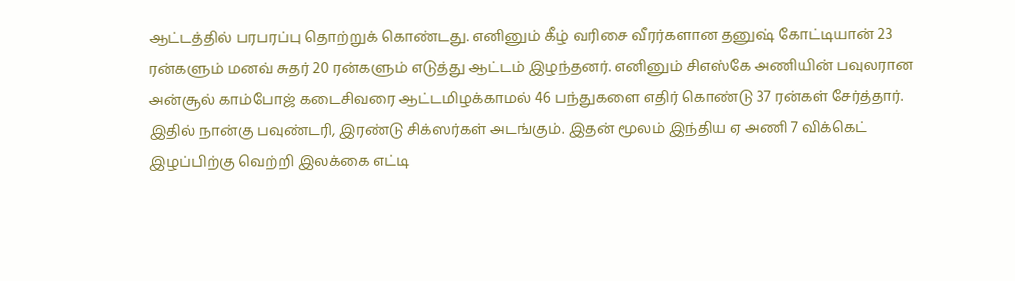ஆட்டத்தில் பரபரப்பு தொற்றுக் கொண்டது. எனினும் கீழ் வரிசை வீரர்களான தனுஷ் கோட்டியான் 23 ரன்களும் மனவ் சுதர் 20 ரன்களும் எடுத்து ஆட்டம் இழந்தனர். எனினும் சிஎஸ்கே அணியின் பவுலரான அன்சூல் காம்போஜ் கடைசிவரை ஆட்டமிழக்காமல் 46 பந்துகளை எதிர் கொண்டு 37 ரன்கள் சேர்த்தார்.
இதில் நான்கு பவுண்டரி, இரண்டு சிக்ஸர்கள் அடங்கும். இதன் மூலம் இந்திய ஏ அணி 7 விக்கெட் இழப்பிற்கு வெற்றி இலக்கை எட்டி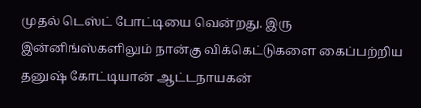முதல் டெஸ்ட் போட்டியை வென்றது. இரு இன்னிங்ஸ்களிலும் நான்கு விக்கெட்டுகளை கைப்பற்றிய தனுஷ் கோட்டியான் ஆட்டநாயகன்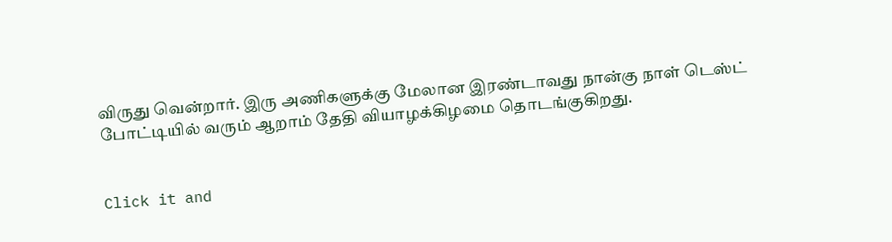விருது வென்றார். இரு அணிகளுக்கு மேலான இரண்டாவது நான்கு நாள் டெஸ்ட் போட்டியில் வரும் ஆறாம் தேதி வியாழக்கிழமை தொடங்குகிறது.


Click it and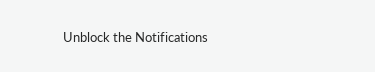Unblock the Notifications